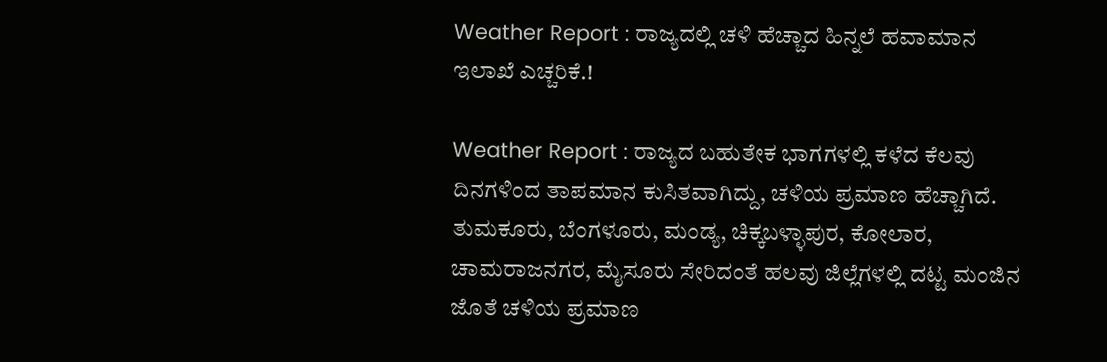Weather Report : ರಾಜ್ಯದಲ್ಲಿ ಚಳಿ ಹೆಚ್ಚಾದ ಹಿನ್ನಲೆ ಹವಾಮಾನ ಇಲಾಖೆ ಎಚ್ಚರಿಕೆ.!

Weather Report : ರಾಜ್ಯದ ಬಹುತೇಕ ಭಾಗಗಳಲ್ಲಿ ಕಳೆದ ಕೆಲವು ದಿನಗಳಿಂದ ತಾಪಮಾನ ಕುಸಿತವಾಗಿದ್ದು, ಚಳಿಯ ಪ್ರಮಾಣ ಹೆಚ್ಚಾಗಿದೆ. ತುಮಕೂರು, ಬೆಂಗಳೂರು, ಮಂಡ್ಯ, ಚಿಕ್ಕಬಳ್ಳಾಪುರ, ಕೋಲಾರ, ಚಾಮರಾಜನಗರ, ಮೈಸೂರು ಸೇರಿದಂತೆ ಹಲವು ಜಿಲ್ಲೆಗಳಲ್ಲಿ ದಟ್ಟ ಮಂಜಿನ ಜೊತೆ ಚಳಿಯ ಪ್ರಮಾಣ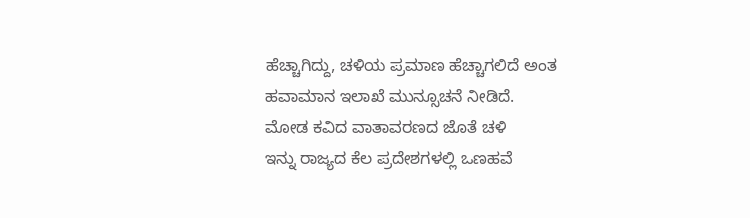ಹೆಚ್ಚಾಗಿದ್ದು, ಚಳಿಯ ಪ್ರಮಾಣ ಹೆಚ್ಚಾಗಲಿದೆ ಅಂತ ಹವಾಮಾನ ಇಲಾಖೆ ಮುನ್ಸೂಚನೆ ನೀಡಿದೆ.
ಮೋಡ ಕವಿದ ವಾತಾವರಣದ ಜೊತೆ ಚಳಿ
ಇನ್ನು ರಾಜ್ಯದ ಕೆಲ ಪ್ರದೇಶಗಳಲ್ಲಿ ಒಣಹವೆ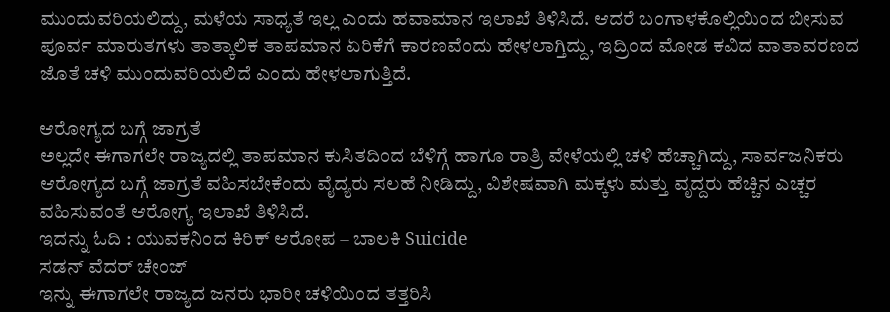ಮುಂದುವರಿಯಲಿದ್ದು, ಮಳೆಯ ಸಾಧ್ಯತೆ ಇಲ್ಲ ಎಂದು ಹವಾಮಾನ ಇಲಾಖೆ ತಿಳಿಸಿದೆ. ಆದರೆ ಬಂಗಾಳಕೊಲ್ಲಿಯಿಂದ ಬೀಸುವ ಪೂರ್ವ ಮಾರುತಗಳು ತಾತ್ಕಾಲಿಕ ತಾಪಮಾನ ಏರಿಕೆಗೆ ಕಾರಣವೆಂದು ಹೇಳಲಾಗ್ತಿದ್ದು, ಇದ್ರಿಂದ ಮೋಡ ಕವಿದ ವಾತಾವರಣದ ಜೊತೆ ಚಳಿ ಮುಂದುವರಿಯಲಿದೆ ಎಂದು ಹೇಳಲಾಗುತ್ತಿದೆ.

ಆರೋಗ್ಯದ ಬಗ್ಗೆ ಜಾಗ್ರತೆ
ಅಲ್ಲದೇ ಈಗಾಗಲೇ ರಾಜ್ಯದಲ್ಲಿ ತಾಪಮಾನ ಕುಸಿತದಿಂದ ಬೆಳಿಗ್ಗೆ ಹಾಗೂ ರಾತ್ರಿ ವೇಳೆಯಲ್ಲಿ ಚಳಿ ಹೆಚ್ಚಾಗಿದ್ದು, ಸಾರ್ವಜನಿಕರು ಆರೋಗ್ಯದ ಬಗ್ಗೆ ಜಾಗ್ರತೆ ವಹಿಸಬೇಕೆಂದು ವೈದ್ಯರು ಸಲಹೆ ನೀಡಿದ್ದು, ವಿಶೇಷವಾಗಿ ಮಕ್ಕಳು ಮತ್ತು ವೃದ್ದರು ಹೆಚ್ಚಿನ ಎಚ್ಚರ ವಹಿಸುವಂತೆ ಆರೋಗ್ಯ ಇಲಾಖೆ ತಿಳಿಸಿದೆ.
ಇದನ್ನು ಓದಿ : ಯುವಕನಿಂದ ಕಿರಿಕ್ ಆರೋಪ – ಬಾಲಕಿ Suicide
ಸಡನ್ ವೆದರ್ ಚೇಂಜ್
ಇನ್ನು ಈಗಾಗಲೇ ರಾಜ್ಯದ ಜನರು ಭಾರೀ ಚಳಿಯಿಂದ ತತ್ತರಿಸಿ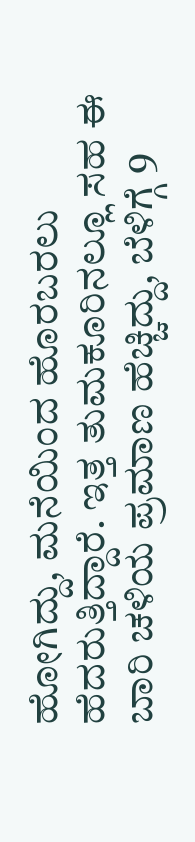ಹೋಗಿದ್ದು, ಮನೆಯಿಂದ ಹೊರಬರಲು ಹೆದರುತ್ತಿದ್ದಾರೆ. ಇತ್ತ ತುಮಕೂರಿನಲ್ಲೂ ಸಹ ಈ ಬಾರಿ ಚಳಿಯ ಪ್ರಮಾಣ ಹೆಚ್ಚಿದ್ದು, ಬೆಳಿಗ್ಗೆ 9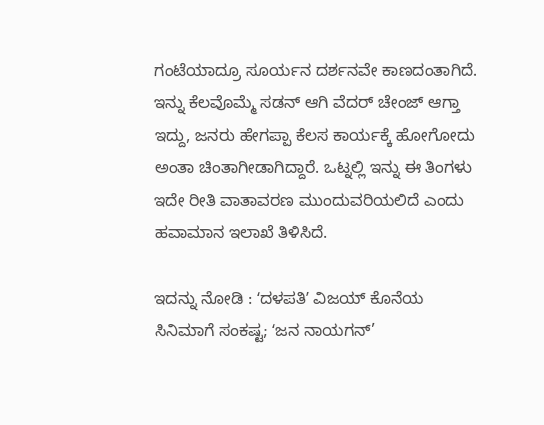ಗಂಟೆಯಾದ್ರೂ ಸೂರ್ಯನ ದರ್ಶನವೇ ಕಾಣದಂತಾಗಿದೆ.
ಇನ್ನು ಕೆಲವೊಮ್ಮೆ ಸಡನ್ ಆಗಿ ವೆದರ್ ಚೇಂಜ್ ಆಗ್ತಾ ಇದ್ದು, ಜನರು ಹೇಗಪ್ಪಾ ಕೆಲಸ ಕಾರ್ಯಕ್ಕೆ ಹೋಗೋದು ಅಂತಾ ಚಿಂತಾಗೀಡಾಗಿದ್ದಾರೆ. ಒಟ್ನಲ್ಲಿ ಇನ್ನು ಈ ತಿಂಗಳು ಇದೇ ರೀತಿ ವಾತಾವರಣ ಮುಂದುವರಿಯಲಿದೆ ಎಂದು ಹವಾಮಾನ ಇಲಾಖೆ ತಿಳಿಸಿದೆ.

ಇದನ್ನು ನೋಡಿ : ʻದಳಪತಿʼ ವಿಜಯ್ ಕೊನೆಯ ಸಿನಿಮಾಗೆ ಸಂಕಷ್ಟ; ʻಜನ ನಾಯಗನ್’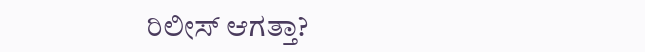ರಿಲೀಸ್ ಆಗತ್ತಾ?